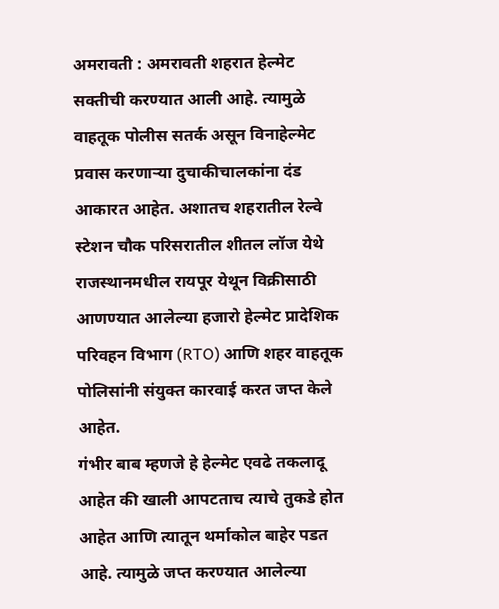अमरावती : अमरावती शहरात हेल्मेट सक्तीची करण्यात आली आहे. त्यामुळे वाहतूक पोलीस सतर्क असून विनाहेल्मेट प्रवास करणाऱ्या दुचाकीचालकांना दंड आकारत आहेत. अशातच शहरातील रेल्वे स्टेशन चौक परिसरातील शीतल लॉज येथे राजस्थानमधील रायपूर येथून विक्रीसाठी आणण्यात आलेल्या हजारो हेल्मेट प्रादेशिक परिवहन विभाग (RTO) आणि शहर वाहतूक पोलिसांनी संयुक्त कारवाई करत जप्त केले आहेत.
गंभीर बाब म्हणजे हे हेल्मेट एवढे तकलादू आहेत की खाली आपटताच त्याचे तुकडे होत आहेत आणि त्यातून थर्माकोल बाहेर पडत आहे. त्यामुळे जप्त करण्यात आलेल्या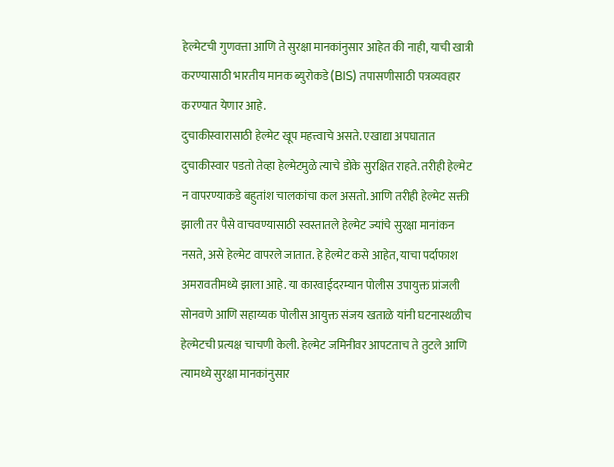हेल्मेटची गुणवत्ता आणि ते सुरक्षा मानकांनुसार आहेत की नाही, याची खात्री करण्यासाठी भारतीय मानक ब्युरोकडे (BIS) तपासणीसाठी पत्रव्यवहार करण्यात येणार आहे.
दुचाकीस्वारासाठी हेल्मेट खूप महत्त्वाचे असते. एखाद्या अपघातात दुचाकीस्वार पडतो तेव्हा हेल्मेटमुळे त्याचे डोके सुरक्षित राहते. तरीही हेल्मेट न वापरण्याकडे बहुतांश चालकांचा कल असतो. आणि तरीही हेल्मेट सक्ती झाली तर पैसे वाचवण्यासाठी स्वस्तातले हेल्मेट ज्यांचे सुरक्षा मानांकन नसते, असे हेल्मेट वापरले जातात. हे हेल्मेट कसे आहेत, याचा पर्दाफाश अमरावतीमध्ये झाला आहे. या कारवाईदरम्यान पोलीस उपायुक्त प्रांजली सोनवणे आणि सहाय्यक पोलीस आयुक्त संजय खताळे यांनी घटनास्थळीच हेल्मेटची प्रत्यक्ष चाचणी केली. हेल्मेट जमिनीवर आपटताच ते तुटले आणि त्यामध्ये सुरक्षा मानकांनुसार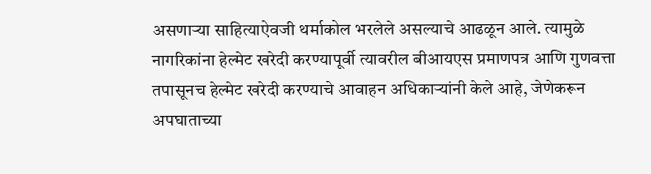असणाऱ्या साहित्याऐवजी थर्माकोल भरलेले असल्याचे आढळून आले. त्यामुळे नागरिकांना हेल्मेट खरेदी करण्यापूर्वी त्यावरील बीआयएस प्रमाणपत्र आणि गुणवत्ता तपासूनच हेल्मेट खरेदी करण्याचे आवाहन अधिकाऱ्यांनी केले आहे, जेणेकरून अपघाताच्या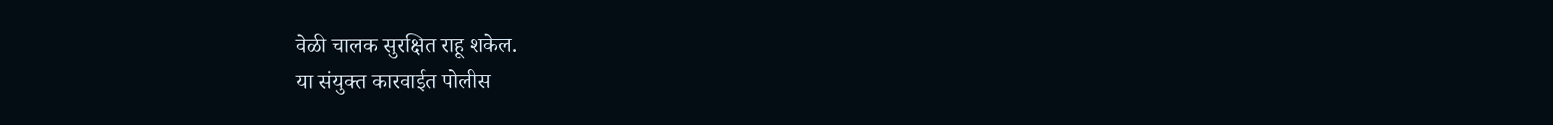वेळी चालक सुरक्षित राहू शकेल.
या संयुक्त कारवाईत पोलीस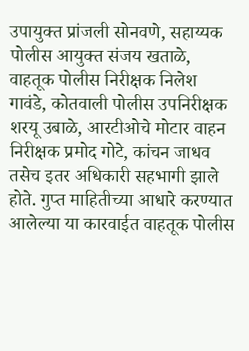उपायुक्त प्रांजली सोनवणे, सहाय्यक पोलीस आयुक्त संजय खताळे, वाहतूक पोलीस निरीक्षक निलेश गावंडे, कोतवाली पोलीस उपनिरीक्षक शरयू उबाळे, आरटीओचे मोटार वाहन निरीक्षक प्रमोद गोटे, कांचन जाधव तसेच इतर अधिकारी सहभागी झाले होते. गुप्त माहितीच्या आधारे करण्यात आलेल्या या कारवाईत वाहतूक पोलीस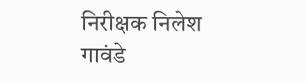निरीक्षक निलेश गावंडे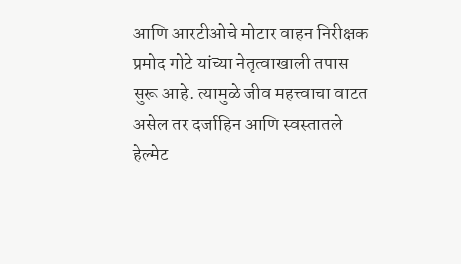आणि आरटीओचे मोटार वाहन निरीक्षक प्रमोद गोटे यांच्या नेतृत्वाखाली तपास सुरू आहे. त्यामुळे जीव महत्त्वाचा वाटत असेल तर दर्जाहिन आणि स्वस्तातले हेल्मेट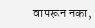वापरून नका,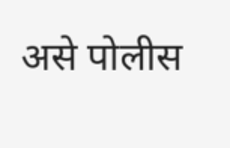असे पोलीस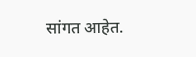सांगत आहेत.